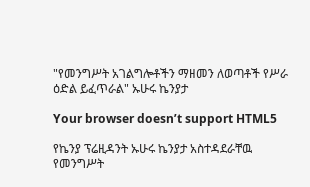"የመንግሥት አገልግሎቶችን ማዘመን ለወጣቶች የሥራ ዕድል ይፈጥራል" ኡሁሩ ኬንያታ

Your browser doesn’t support HTML5

የኬንያ ፕሬዚዳንት ኡሁሩ ኬንያታ አስተዳደራቸዉ የመንግሥት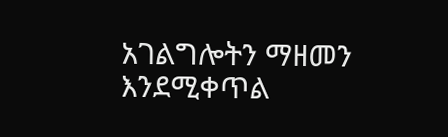አገልግሎትን ማዘመን እንደሚቀጥል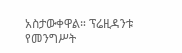አስታውቀዋል። ፕሬዚዳንቱ የመንግሥት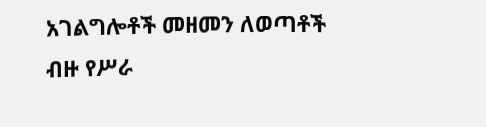አገልግሎቶች መዘመን ለወጣቶች ብዙ የሥራ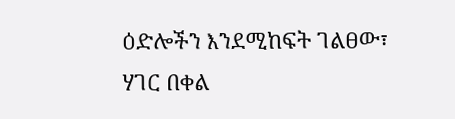ዕድሎችን እንደሚከፍት ገልፀው፣ ሃገር በቀል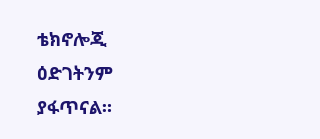ቴክኖሎጂ ዕድገትንም ያፋጥናል።